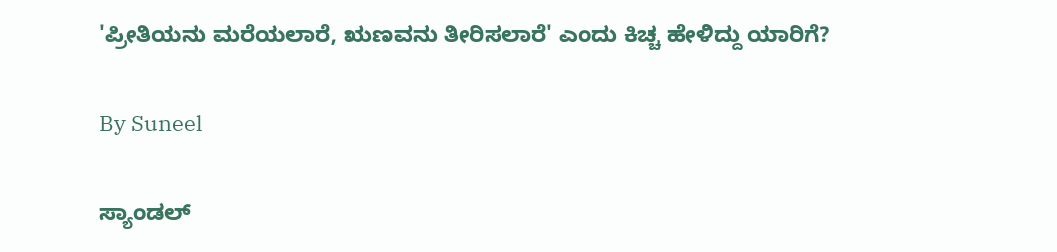'ಪ್ರೀತಿಯನು ಮರೆಯಲಾರೆ, ಋಣವನು ತೀರಿಸಲಾರೆ' ಎಂದು ಕಿಚ್ಚ ಹೇಳಿದ್ದು ಯಾರಿಗೆ?

By Suneel

ಸ್ಯಾಂಡಲ್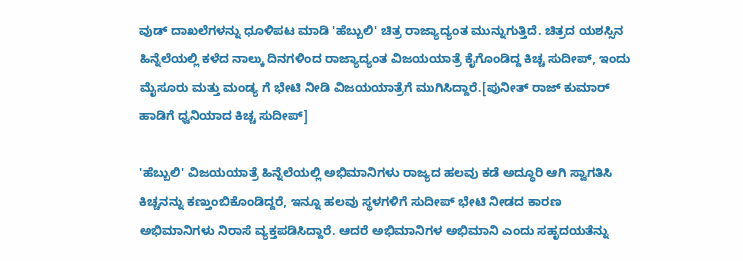ವುಡ್ ದಾಖಲೆಗಳನ್ನು ಧೂಳಿಪಟ ಮಾಡಿ 'ಹೆಬ್ಬುಲಿ' ಚಿತ್ರ ರಾಜ್ಯಾದ್ಯಂತ ಮುನ್ನುಗುತ್ತಿದೆ. ಚಿತ್ರದ ಯಶಸ್ಸಿನ ಹಿನ್ನೆಲೆಯಲ್ಲಿ ಕಳೆದ ನಾಲ್ಕು ದಿನಗಳಿಂದ ರಾಜ್ಯಾದ್ಯಂತ ವಿಜಯಯಾತ್ರೆ ಕೈಗೊಂಡಿದ್ದ ಕಿಚ್ಚ ಸುದೀಪ್, ಇಂದು ಮೈಸೂರು ಮತ್ತು ಮಂಡ್ಯ ಗೆ ಭೇಟಿ ನೀಡಿ ವಿಜಯಯಾತ್ರೆಗೆ ಮುಗಿಸಿದ್ದಾರೆ.[ಪುನೀತ್ ರಾಜ್ ಕುಮಾರ್ ಹಾಡಿಗೆ ಧ್ವನಿಯಾದ ಕಿಚ್ಚ ಸುದೀಪ್]

'ಹೆಬ್ಬುಲಿ' ವಿಜಯಯಾತ್ರೆ ಹಿನ್ನೆಲೆಯಲ್ಲಿ ಅಭಿಮಾನಿಗಳು ರಾಜ್ಯದ ಹಲವು ಕಡೆ ಅದ್ಧೂರಿ ಆಗಿ ಸ್ವಾಗತಿಸಿ ಕಿಚ್ಚನನ್ನು ಕಣ್ತುಂಬಿಕೊಂಡಿದ್ದರೆ, ಇನ್ನೂ ಹಲವು ಸ್ಥಳಗಳಿಗೆ ಸುದೀಪ್ ಭೇಟಿ ನೀಡದ ಕಾರಣ ಅಭಿಮಾನಿಗಳು ನಿರಾಸೆ ವ್ಯಕ್ತಪಡಿಸಿದ್ದಾರೆ. ಆದರೆ ಅಭಿಮಾನಿಗಳ ಅಭಿಮಾನಿ ಎಂದು ಸಹೃದಯತೆನ್ನು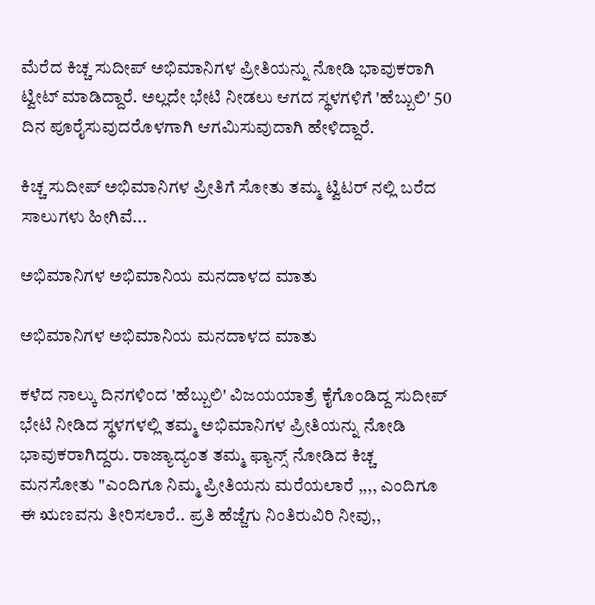ಮೆರೆದ ಕಿಚ್ಚ ಸುದೀಪ್ ಅಭಿಮಾನಿಗಳ ಪ್ರೀತಿಯನ್ನು ನೋಡಿ ಭಾವುಕರಾಗಿ ಟ್ವೀಟ್ ಮಾಡಿದ್ದಾರೆ. ಅಲ್ಲದೇ ಭೇಟಿ ನೀಡಲು ಆಗದ ಸ್ಥಳಗಳಿಗೆ 'ಹೆಬ್ಬುಲಿ' 50 ದಿನ ಪೂರೈಸುವುದರೊಳಗಾಗಿ ಆಗಮಿಸುವುದಾಗಿ ಹೇಳಿದ್ದಾರೆ.

ಕಿಚ್ಚ ಸುದೀಪ್ ಅಭಿಮಾನಿಗಳ ಪ್ರೀತಿಗೆ ಸೋತು ತಮ್ಮ ಟ್ವಿಟರ್ ನಲ್ಲಿ ಬರೆದ ಸಾಲುಗಳು ಹೀಗಿವೆ...

ಅಭಿಮಾನಿಗಳ ಅಭಿಮಾನಿಯ ಮನದಾಳದ ಮಾತು

ಅಭಿಮಾನಿಗಳ ಅಭಿಮಾನಿಯ ಮನದಾಳದ ಮಾತು

ಕಳೆದ ನಾಲ್ಕು ದಿನಗಳಿಂದ 'ಹೆಬ್ಬುಲಿ' ವಿಜಯಯಾತ್ರೆ ಕೈಗೊಂಡಿದ್ದ ಸುದೀಪ್ ಭೇಟಿ ನೀಡಿದ ಸ್ಥಳಗಳಲ್ಲಿ ತಮ್ಮ ಅಭಿಮಾನಿಗಳ ಪ್ರೀತಿಯನ್ನು ನೋಡಿ ಭಾವುಕರಾಗಿದ್ದರು. ರಾಜ್ಯಾದ್ಯಂತ ತಮ್ಮ ಫ್ಯಾನ್ಸ್ ನೋಡಿದ ಕಿಚ್ಚ ಮನಸೋತು "ಎಂದಿಗೂ ನಿಮ್ಮ ಪ್ರೀತಿಯನು ಮರೆಯಲಾರೆ ,,,, ಎಂದಿಗೂ ಈ ಋಣವನು ತೀರಿಸಲಾರೆ.. ಪ್ರತಿ ಹೆಜ್ಜೆಗು ನಿಂತಿರುವಿರಿ ನೀವು,,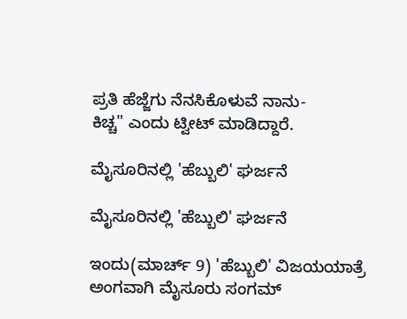ಪ್ರತಿ ಹೆಜ್ಜೆಗು ನೆನಸಿಕೊಳುವೆ ನಾನು-
ಕಿಚ್ಚ" ಎಂದು ಟ್ವೀಟ್ ಮಾಡಿದ್ದಾರೆ.

ಮೈಸೂರಿನಲ್ಲಿ 'ಹೆಬ್ಬುಲಿ' ಘರ್ಜನೆ

ಮೈಸೂರಿನಲ್ಲಿ 'ಹೆಬ್ಬುಲಿ' ಘರ್ಜನೆ

ಇಂದು(ಮಾರ್ಚ್ 9) 'ಹೆಬ್ಬುಲಿ' ವಿಜಯಯಾತ್ರೆ ಅಂಗವಾಗಿ ಮೈಸೂರು ಸಂಗಮ್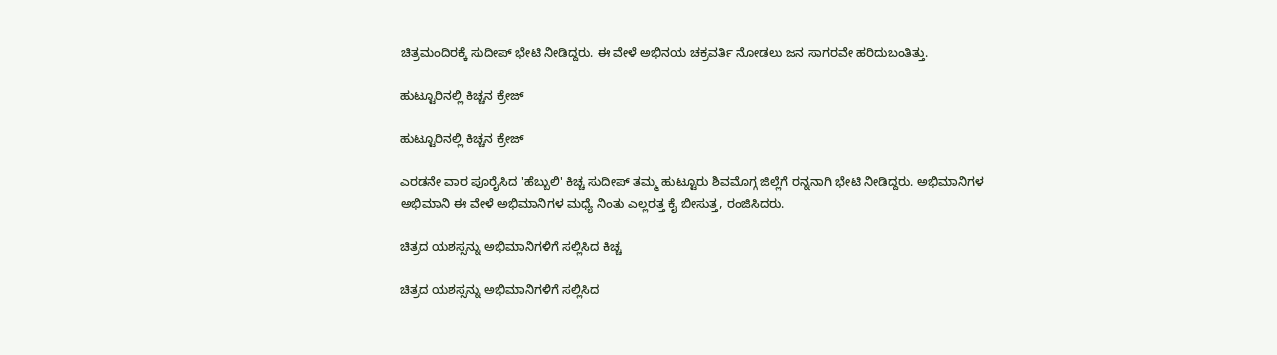ಚಿತ್ರಮಂದಿರಕ್ಕೆ ಸುದೀಪ್ ಭೇಟಿ ನೀಡಿದ್ದರು. ಈ ವೇಳೆ ಅಭಿನಯ ಚಕ್ರವರ್ತಿ ನೋಡಲು ಜನ ಸಾಗರವೇ ಹರಿದುಬಂತಿತ್ತು.

ಹುಟ್ಟೂರಿನಲ್ಲಿ ಕಿಚ್ಚನ ಕ್ರೇಜ್

ಹುಟ್ಟೂರಿನಲ್ಲಿ ಕಿಚ್ಚನ ಕ್ರೇಜ್

ಎರಡನೇ ವಾರ ಪೂರೈಸಿದ 'ಹೆಬ್ಬುಲಿ' ಕಿಚ್ಚ ಸುದೀಪ್ ತಮ್ಮ ಹುಟ್ಟೂರು ಶಿವಮೊಗ್ಗ ಜಿಲ್ಲೆಗೆ ರನ್ನನಾಗಿ ಭೇಟಿ ನೀಡಿದ್ದರು. ಅಭಿಮಾನಿಗಳ ಅಭಿಮಾನಿ ಈ ವೇಳೆ ಅಭಿಮಾನಿಗಳ ಮಧ್ಯೆ ನಿಂತು ಎಲ್ಲರತ್ತ ಕೈ ಬೀಸುತ್ತ, ರಂಜಿಸಿದರು.

ಚಿತ್ರದ ಯಶಸ್ಸನ್ನು ಅಭಿಮಾನಿಗಳಿಗೆ ಸಲ್ಲಿಸಿದ ಕಿಚ್ಚ

ಚಿತ್ರದ ಯಶಸ್ಸನ್ನು ಅಭಿಮಾನಿಗಳಿಗೆ ಸಲ್ಲಿಸಿದ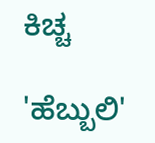ಕಿಚ್ಚ

'ಹೆಬ್ಬುಲಿ'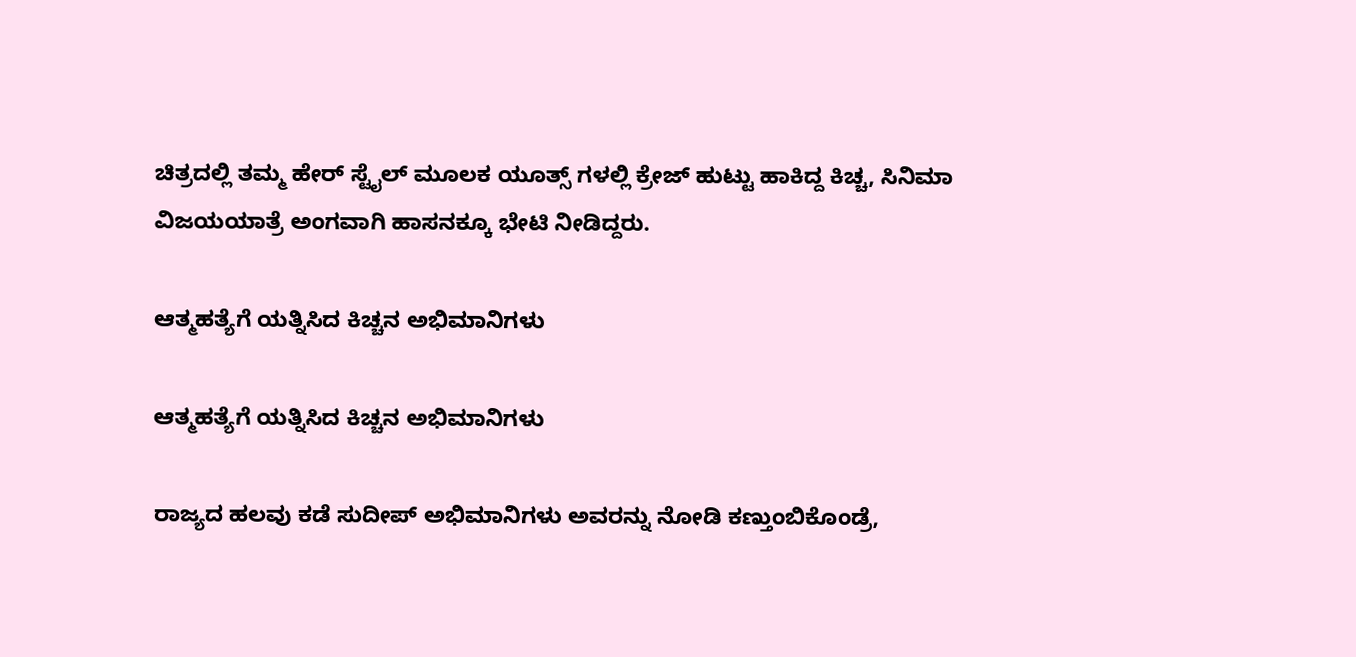ಚಿತ್ರದಲ್ಲಿ ತಮ್ಮ ಹೇರ್ ಸ್ಟೈಲ್ ಮೂಲಕ ಯೂತ್ಸ್ ಗಳಲ್ಲಿ ಕ್ರೇಜ್ ಹುಟ್ಟು ಹಾಕಿದ್ದ ಕಿಚ್ಚ, ಸಿನಿಮಾ ವಿಜಯಯಾತ್ರೆ ಅಂಗವಾಗಿ ಹಾಸನಕ್ಕೂ ಭೇಟಿ ನೀಡಿದ್ದರು.

ಆತ್ಮಹತ್ಯೆಗೆ ಯತ್ನಿಸಿದ ಕಿಚ್ಚನ ಅಭಿಮಾನಿಗಳು

ಆತ್ಮಹತ್ಯೆಗೆ ಯತ್ನಿಸಿದ ಕಿಚ್ಚನ ಅಭಿಮಾನಿಗಳು

ರಾಜ್ಯದ ಹಲವು ಕಡೆ ಸುದೀಪ್ ಅಭಿಮಾನಿಗಳು ಅವರನ್ನು ನೋಡಿ ಕಣ್ತುಂಬಿಕೊಂಡ್ರೆ,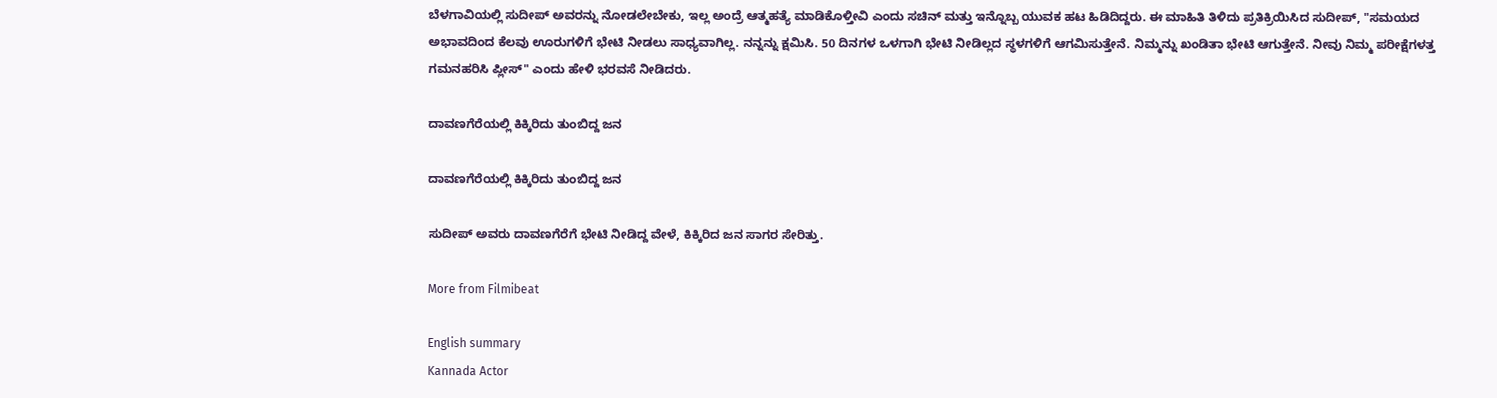ಬೆಳಗಾವಿಯಲ್ಲಿ ಸುದೀಪ್ ಅವರನ್ನು ನೋಡಲೇಬೇಕು, ಇಲ್ಲ ಅಂದ್ರೆ ಆತ್ಮಹತ್ಯೆ ಮಾಡಿಕೊಳ್ತೀವಿ ಎಂದು ಸಚಿನ್ ಮತ್ತು ಇನ್ನೊಬ್ಬ ಯುವಕ ಹಟ ಹಿಡಿದಿದ್ದರು. ಈ ಮಾಹಿತಿ ತಿಳಿದು ಪ್ರತಿಕ್ರಿಯಿಸಿದ ಸುದೀಪ್, "ಸಮಯದ ಅಭಾವದಿಂದ ಕೆಲವು ಊರುಗಳಿಗೆ ಭೇಟಿ ನೀಡಲು ಸಾಧ್ಯವಾಗಿಲ್ಲ. ನನ್ನನ್ನು ಕ್ಷಮಿಸಿ. 50 ದಿನಗಳ ಒಳಗಾಗಿ ಭೇಟಿ ನೀಡಿಲ್ಲದ ಸ್ಥಳಗಳಿಗೆ ಆಗಮಿಸುತ್ತೇನೆ. ನಿಮ್ಮನ್ನು ಖಂಡಿತಾ ಭೇಟಿ ಆಗುತ್ತೇನೆ. ನೀವು ನಿಮ್ಮ ಪರೀಕ್ಷೆಗಳತ್ತ ಗಮನಹರಿಸಿ ಪ್ಲೀಸ್" ಎಂದು ಹೇಳಿ ಭರವಸೆ ನೀಡಿದರು.

ದಾವಣಗೆರೆಯಲ್ಲಿ ಕಿಕ್ಕಿರಿದು ತುಂಬಿದ್ದ ಜನ

ದಾವಣಗೆರೆಯಲ್ಲಿ ಕಿಕ್ಕಿರಿದು ತುಂಬಿದ್ದ ಜನ

ಸುದೀಪ್ ಅವರು ದಾವಣಗೆರೆಗೆ ಭೇಟಿ ನೀಡಿದ್ದ ವೇಳೆ, ಕಿಕ್ಕಿರಿದ ಜನ ಸಾಗರ ಸೇರಿತ್ತು.

More from Filmibeat

English summary
Kannada Actor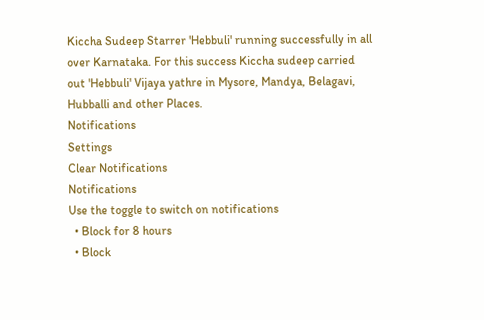Kiccha Sudeep Starrer 'Hebbuli' running successfully in all over Karnataka. For this success Kiccha sudeep carried out 'Hebbuli' Vijaya yathre in Mysore, Mandya, Belagavi, Hubballi and other Places.
Notifications
Settings
Clear Notifications
Notifications
Use the toggle to switch on notifications
  • Block for 8 hours
  • Block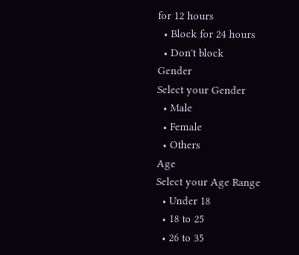for 12 hours
  • Block for 24 hours
  • Don't block
Gender
Select your Gender
  • Male
  • Female
  • Others
Age
Select your Age Range
  • Under 18
  • 18 to 25
  • 26 to 35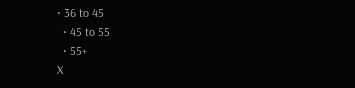• 36 to 45
  • 45 to 55
  • 55+
X